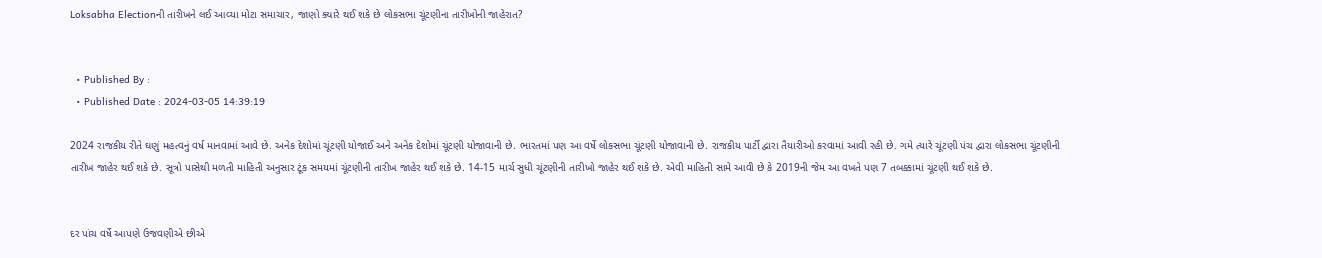Loksabha Electionની તારીખને લઈ આવ્યા મોટા સમાચાર, જાણો ક્યારે થઈ શકે છે લોકસભા ચૂંટણીના તારીખોની જાહેરાત?


  • Published By :
  • Published Date : 2024-03-05 14:39:19

2024 રાજકીય રીતે ઘણું મહત્વનું વર્ષ માનવામાં આવે છે. અનેક દેશોમાં ચૂંટણી યોજાઈ અને અનેક દેશોમાં ચૂંટણી યોજાવાની છે. ભારતમાં પણ આ વર્ષે લોકસભા ચૂંટણી યોજાવાની છે. રાજકીય પાર્ટી દ્વારા તૈયારીઓ કરવામાં આવી રહી છે. ગમે ત્યારે ચૂંટણી પંચ દ્વારા લોકસભા ચૂંટણીની તારીખ જાહેર થઈ શકે છે. સૂત્રો પાસેથી મળતી માહિતી અનુસાર ટૂંક સમયમાં ચૂંટણીની તારીખ જાહેર થઈ શકે છે. 14-15 માર્ચ સુધી ચૂંટણીની તારીખો જાહેર થઈ શકે છે. એવી માહિતી સામે આવી છે કે 2019ની જેમ આ વખતે પણ 7 તબક્કામાં ચૂંટણી થઈ શકે છે.


દર પાંચ વર્ષે આપણે ઉજવણીએ છીએ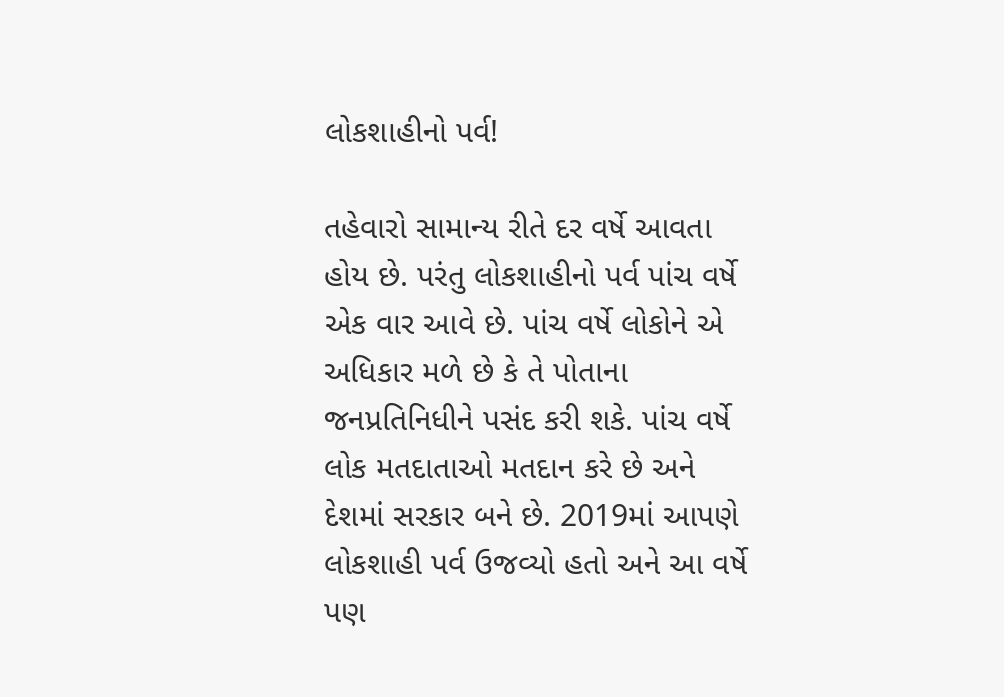લોકશાહીનો પર્વ!

તહેવારો સામાન્ય રીતે દર વર્ષે આવતા હોય છે. પરંતુ લોકશાહીનો પર્વ પાંચ વર્ષે એક વાર આવે છે. પાંચ વર્ષે લોકોને એ અધિકાર મળે છે કે તે પોતાના જનપ્રતિનિધીને પસંદ કરી શકે. પાંચ વર્ષે લોક મતદાતાઓ મતદાન કરે છે અને દેશમાં સરકાર બને છે. 2019માં આપણે લોકશાહી પર્વ ઉજવ્યો હતો અને આ વર્ષે પણ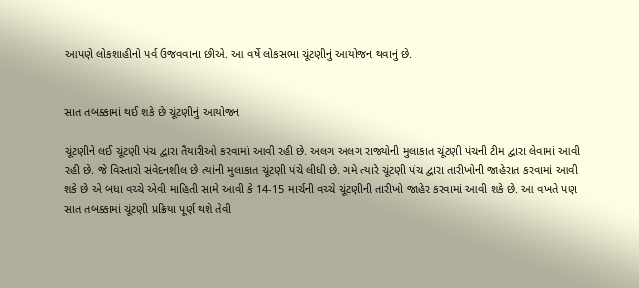આપણે લોકશાહીનો પર્વ ઉજવવાના છીએ. આ વર્ષે લોકસભા ચૂંટણીનું આયોજન થવાનું છે.


સાત તબક્કામાં થઈ શકે છે ચૂંટણીનું આયોજન

ચૂંટણીને લઈ ચૂંટણી પંચ દ્વારા તૈયારીઓ કરવામાં આવી રહી છે. અલગ અલગ રાજ્યોની મુલાકાત ચૂંટણી પંચની ટીમ દ્વારા લેવામાં આવી રહી છે. જે વિસ્તારો સંવેદનશીલ છે ત્યાંની મુલાકાત ચૂંટણી પંચે લીધી છે. ગમે ત્યારે ચૂંટણી પંચ દ્વારા તારીખોની જાહેરાત કરવામાં આવી શકે છે એ બધા વચ્ચે એવી માહિતી સામે આવી કે 14-15 માર્ચની વચ્ચે ચૂંટણીની તારીખો જાહેર કરવામાં આવી શકે છે. આ વખતે પણ સાત તબક્કામાં ચૂંટણી પ્રક્રિયા પૂર્ણ થશે તેવી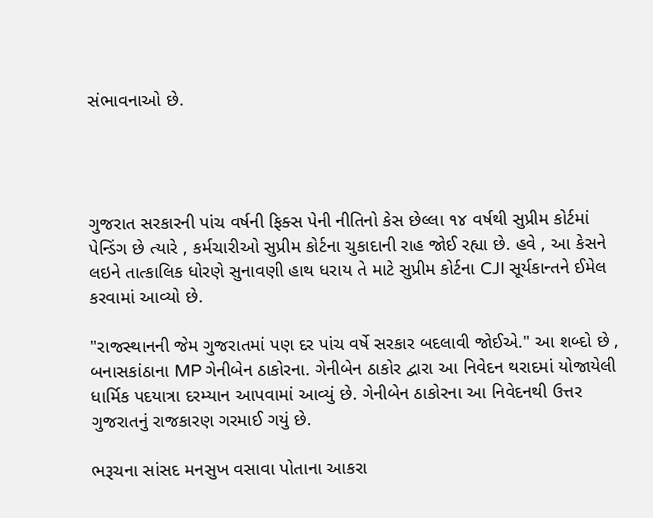સંભાવનાઓ છે.




ગુજરાત સરકારની પાંચ વર્ષની ફિક્સ પેની નીતિનો કેસ છેલ્લા ૧૪ વર્ષથી સુપ્રીમ કોર્ટમાં પેન્ડિંગ છે ત્યારે , કર્મચારીઓ સુપ્રીમ કોર્ટના ચુકાદાની રાહ જોઈ રહ્યા છે. હવે , આ કેસને લઇને તાત્કાલિક ધોરણે સુનાવણી હાથ ધરાય તે માટે સુપ્રીમ કોર્ટના CJI સૂર્યકાન્તને ઈમેલ કરવામાં આવ્યો છે.

"રાજસ્થાનની જેમ ગુજરાતમાં પણ દર પાંચ વર્ષે સરકાર બદલાવી જોઈએ." આ શબ્દો છે , બનાસકાંઠાના MP ગેનીબેન ઠાકોરના. ગેનીબેન ઠાકોર દ્વારા આ નિવેદન થરાદમાં યોજાયેલી ધાર્મિક પદયાત્રા દરમ્યાન આપવામાં આવ્યું છે. ગેનીબેન ઠાકોરના આ નિવેદનથી ઉત્તર ગુજરાતનું રાજકારણ ગરમાઈ ગયું છે.

ભરૂચના સાંસદ મનસુખ વસાવા પોતાના આકરા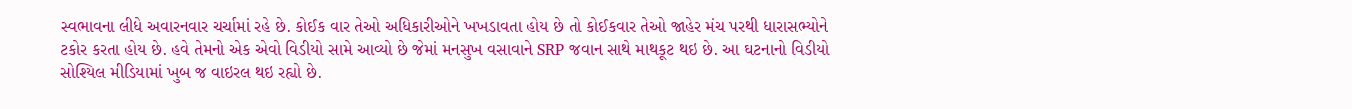સ્વભાવના લીધે અવારનવાર ચર્ચામાં રહે છે. કોઈક વાર તેઓ અધિકારીઓને ખખડાવતા હોય છે તો કોઈકવાર તેઓ જાહેર મંચ પરથી ધારાસભ્યોને ટકોર કરતા હોય છે. હવે તેમનો એક એવો વિડીયો સામે આવ્યો છે જેમાં મનસુખ વસાવાને SRP જવાન સાથે માથકૂટ થઇ છે. આ ઘટનાનો વિડીયો સોશ્યિલ મીડિયામાં ખુબ જ વાઇરલ થઇ રહ્યો છે.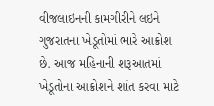વીજલાઇનની કામગીરીને લઇને ગુજરાતના ખેડૂતોમાં ભારે આક્રોશ છે. આજ મહિનાની શરૂઆતમાં ખેડૂતોના આક્રોશને શાંત કરવા માટે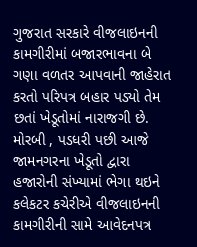ગુજરાત સરકારે વીજલાઇનની કામગીરીમાં બજારભાવના બે ગણા વળતર આપવાની જાહેરાત કરતો પરિપત્ર બહાર પડ્યો તેમ છતાં ખેડૂતોમાં નારાજગી છે. મોરબી , પડધરી પછી આજે જામનગરના ખેડૂતો દ્વારા હજારોની સંખ્યામાં ભેગા થઇને કલેકટર કચેરીએ વીજલાઇનની કામગીરીની સામે આવેદનપત્ર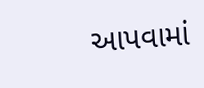આપવામાં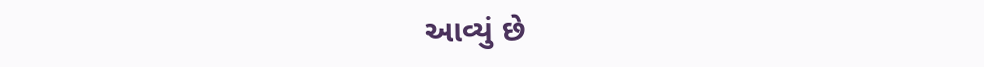આવ્યું છે